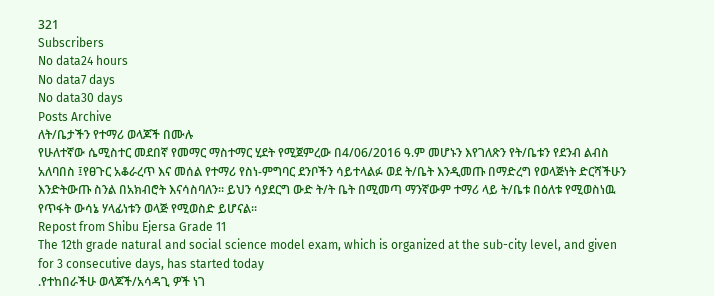321
Subscribers
No data24 hours
No data7 days
No data30 days
Posts Archive
ለት/ቤታችን የተማሪ ወላጆች በሙሉ
የሁለተኛው ሴሚስተር መደበኛ የመማር ማስተማር ሂደት የሚጀምረው በ4/06/2016 ዓ.ም መሆኑን እየገለጽን የት/ቤቱን የደንብ ልብስ አለባበስ ፤የፀጉር አቆራረጥ እና መሰል የተማሪ የስነ-ምግባር ደንቦችን ሳይተላልፉ ወደ ት/ቤት እንዲመጡ በማድረግ የወላጅነት ድርሻችሁን እንድትውጡ ስንል በአክብሮት እናሳስባለን፡፡ ይህን ሳያደርግ ውድ ት/ት ቤት በሚመጣ ማንኛውም ተማሪ ላይ ት/ቤቱ በዕለቱ የሚወስነዉ የጥፋት ውሳኔ ሃላፊነቱን ወላጅ የሚወስድ ይሆናል፡፡
Repost from Shibu Ejersa Grade 11
The 12th grade natural and social science model exam, which is organized at the sub-city level, and given for 3 consecutive days, has started today
.የተከበራችሁ ወላጆች/አሳዳጊ ዎች ነገ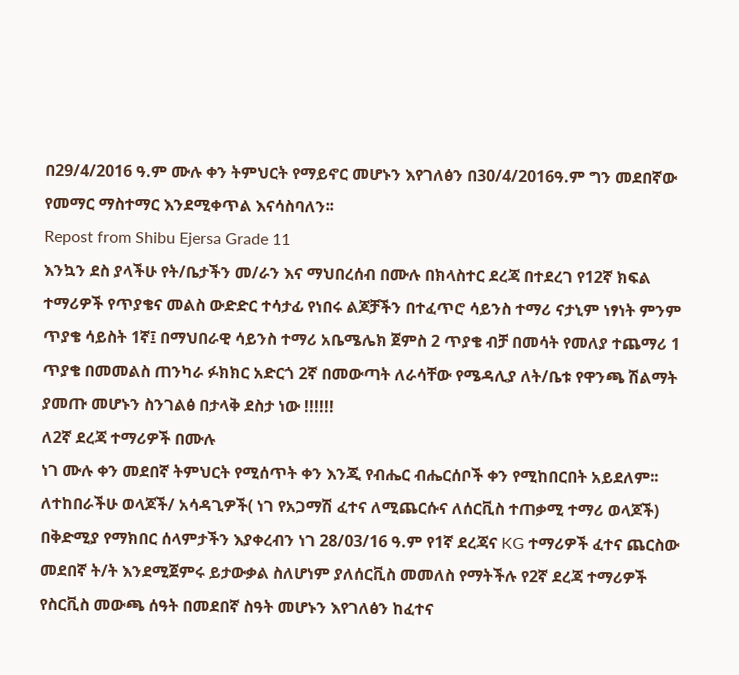በ29/4/2016 ዓ.ም ሙሉ ቀን ትምህርት የማይኖር መሆኑን እየገለፅን በ30/4/2016ዓ.ም ግን መደበኛው የመማር ማስተማር እንደሚቀጥል እናሳስባለን፡፡
Repost from Shibu Ejersa Grade 11
እንኳን ደስ ያላችሁ የት/ቤታችን መ/ራን እና ማህበረሰብ በሙሉ በክላስተር ደረጃ በተደረገ የ12ኛ ክፍል ተማሪዎች የጥያቄና መልስ ውድድር ተሳታፊ የነበሩ ልጆቻችን በተፈጥሮ ሳይንስ ተማሪ ናታኒም ነፃነት ምንም ጥያቄ ሳይስት 1ኛ፤ በማህበራዊ ሳይንስ ተማሪ አቤሜሌክ ጀምስ 2 ጥያቄ ብቻ በመሳት የመለያ ተጨማሪ 1 ጥያቄ በመመልስ ጠንካራ ፉክክር አድርጎ 2ኛ በመውጣት ለራሳቸው የሜዳሊያ ለት/ቤቱ የዋንጫ ሽልማት ያመጡ መሆኑን ስንገልፅ በታላቅ ደስታ ነው !!!!!!
ለ2ኛ ደረጃ ተማሪዎች በሙሉ
ነገ ሙሉ ቀን መደበኛ ትምህርት የሚሰጥት ቀን እንጂ የብሔር ብሔርሰቦች ቀን የሚከበርበት አይደለም፡፡
ለተከበራችሁ ወላጆች/ አሳዳጊዎች( ነገ የአጋማሽ ፈተና ለሚጨርሱና ለሰርቪስ ተጠቃሚ ተማሪ ወላጆች)
በቅድሚያ የማክበር ሰላምታችን እያቀረብን ነገ 28/03/16 ዓ.ም የ1ኛ ደረጃና KG ተማሪዎች ፈተና ጨርስው መደበኛ ት/ት እንደሚጀምሩ ይታውቃል ስለሆነም ያለሰርቪስ መመለስ የማትችሉ የ2ኛ ደረጃ ተማሪዎች የስርቪስ መውጫ ሰዓት በመደበኛ ስዓት መሆኑን እየገለፅን ከፈተና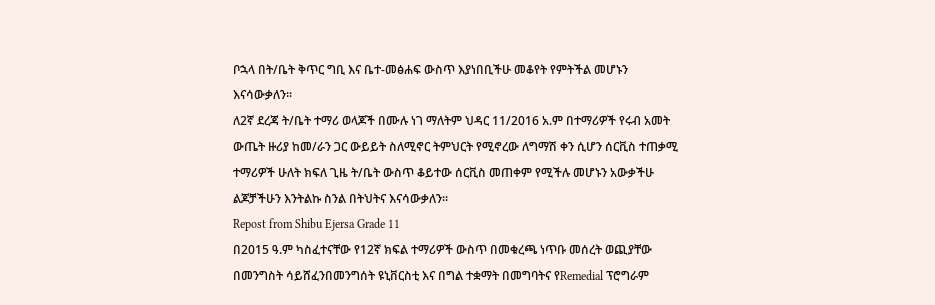ቦኋላ በት/ቤት ቅጥር ግቢ እና ቤተ-መፅሐፍ ውስጥ እያነበቢችሁ መቆየት የምትችል መሆኑን እናሳውቃለን፡፡
ለ2ኛ ደረጃ ት/ቤት ተማሪ ወላጆች በሙሉ ነገ ማለትም ህዳር 11/2016 አ.ም በተማሪዎች የሩብ አመት ውጤት ዙሪያ ከመ/ራን ጋር ውይይት ስለሚኖር ትምህርት የሚኖረው ለግማሽ ቀን ሲሆን ሰርቪስ ተጠቃሚ ተማሪዎች ሁለት ክፍለ ጊዜ ት/ቤት ውስጥ ቆይተው ሰርቪስ መጠቀም የሚችሉ መሆኑን አውቃችሁ ልጆቻችሁን እንትልኩ ስንል በትህትና እናሳውቃለን፡፡
Repost from Shibu Ejersa Grade 11
በ2015 ዓ.ም ካስፈተናቸው የ12ኛ ክፍል ተማሪዎች ውስጥ በመቁረጫ ነጥቡ መሰረት ወጪያቸው በመንግስት ሳይሸፈንበመንግሰት ዩኒቨርስቲ እና በግል ተቋማት በመግባትና የRemedial ፕሮግራም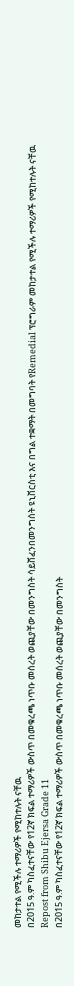መከታተል የሚችሉ ተማሪዎች የሚከተሉት ናቸዉ
በ2015 ዓ.ም ካስፈተናቸው የ12ኛ ክፍል ተማሪዎች ውስጥ በመቁረጫ ነጥቡ መሰረት ወጪያቸው በመንግስት ሳይሸፈንበመንግሰት ዩኒቨርስቲ እና በግል ተቋማት በመግባት የRemedial ፕሮግራም መከታተል የሚችሉ ተማሪዎች የሚከተሉት ናቸዉ
Repost from Shibu Ejersa Grade 11
በ2015 ዓ.ም ካስፈተናቸው የ12ኛ ክፍል ተማሪዎች ውስጥ በመቁረጫ ነጥቡ መሰረት ወጪያቸው በመንግስት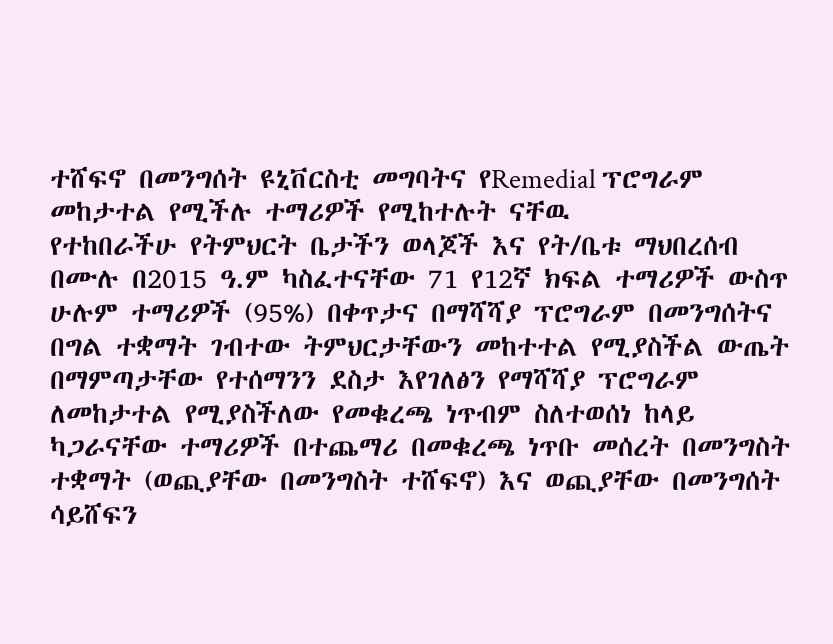ተሸፍኖ በመንግሰት ዩኒቨርስቲ መግባትና የRemedial ፕሮግራም መከታተል የሚችሉ ተማሪዎች የሚከተሉት ናቸዉ
የተከበራችሁ የትምህርት ቤታችን ወላጆች እና የት/ቤቱ ማህበረሰብ በሙሉ በ2015 ዓ.ም ካስፈተናቸው 71 የ12ኛ ክፍል ተማሪዎች ውስጥ ሁሉም ተማሪዎች (95%) በቀጥታና በማሻሻያ ፕሮግራም በመንግሰትና በግል ተቋማት ገብተው ትምህርታቸውን መከተተል የሚያስችል ውጤት በማምጣታቸው የተሰማንን ደስታ እየገለፅን የማሻሻያ ፕሮግራም ለመከታተል የሚያስችለው የመቁረጫ ነጥብም ስለተወሰነ ከላይ ካጋራናቸው ተማሪዎች በተጨማሪ በመቁረጫ ነጥቡ መሰረት በመንግስት ተቋማት (ወጪያቸው በመንግስት ተሸፍኖ) እና ወጪያቸው በመንግሰት ሳይሸፍን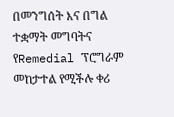በመንግሰት እና በግል ተቋማት መግባትና የRemedial ፕሮግራም መከታተል የሚችሉ ቀሪ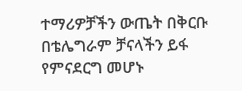ተማሪዎቻችን ውጤት በቅርቡ በቴሌግራም ቻናላችን ይፋ የምናደርግ መሆኑ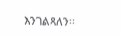እንገልጻለን፡፡